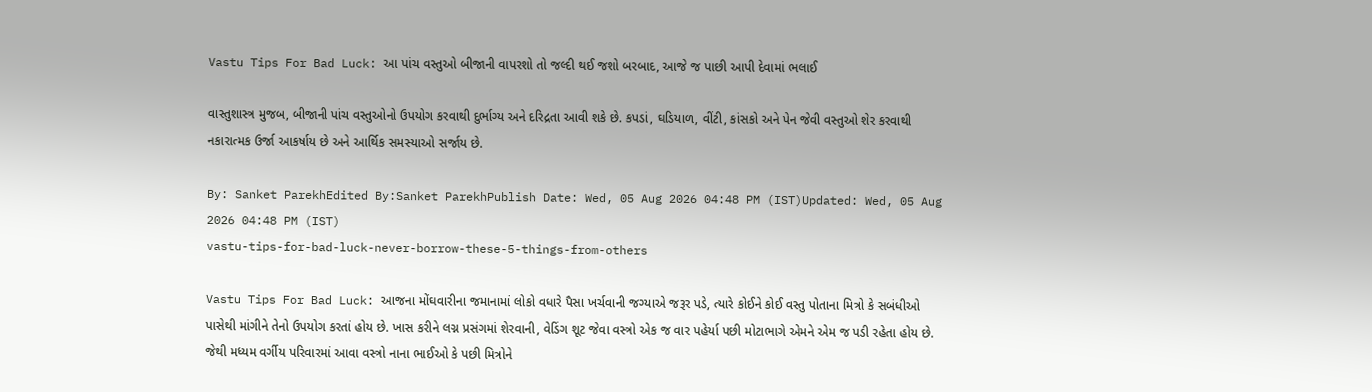Vastu Tips For Bad Luck: આ પાંચ વસ્તુઓ બીજાની વાપરશો તો જલ્દી થઈ જશો બરબાદ, આજે જ પાછી આપી દેવામાં ભલાઈ

વાસ્તુશાસ્ત્ર મુજબ, બીજાની પાંચ વસ્તુઓનો ઉપયોગ કરવાથી દુર્ભાગ્ય અને દરિદ્રતા આવી શકે છે. કપડાં, ઘડિયાળ, વીંટી, કાંસકો અને પેન જેવી વસ્તુઓ શેર કરવાથી નકારાત્મક ઉર્જા આકર્ષાય છે અને આર્થિક સમસ્યાઓ સર્જાય છે.

By: Sanket ParekhEdited By:Sanket ParekhPublish Date: Wed, 05 Aug 2026 04:48 PM (IST)Updated: Wed, 05 Aug 2026 04:48 PM (IST)
vastu-tips-for-bad-luck-never-borrow-these-5-things-from-others

Vastu Tips For Bad Luck: આજના મોંઘવારીના જમાનામાં લોકો વધારે પૈસા ખર્ચવાની જગ્યાએ જરૂર પડે, ત્યારે કોઈને કોઈ વસ્તુ પોતાના મિત્રો કે સબંધીઓ પાસેથી માંગીને તેનો ઉપયોગ કરતાં હોય છે. ખાસ કરીને લગ્ન પ્રસંગમાં શેરવાની, વેડિંગ શૂટ જેવા વસ્ત્રો એક જ વાર પહેર્યા પછી મોટાભાગે એમને એમ જ પડી રહેતા હોય છે. જેથી મધ્યમ વર્ગીય પરિવારમાં આવા વસ્ત્રો નાના ભાઈઓ કે પછી મિત્રોને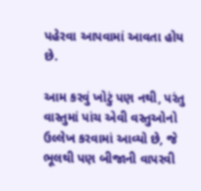પહેરવા આપવામાં આવતા હોય છે.

આમ કરવું ખોટું પણ નથી, પરંતુ વાસ્તુમાં પાંચ એવી વસ્તુઓનો ઉલ્લેખ કરવામાં આવ્યો છે, જે ભૂલથી પણ બીજાની વાપરવી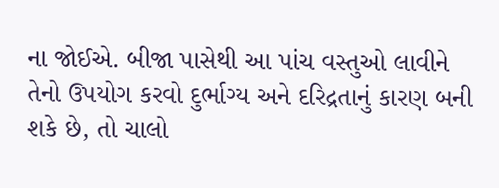ના જોઈએ. બીજા પાસેથી આ પાંચ વસ્તુઓ લાવીને તેનો ઉપયોગ કરવો દુર્ભાગ્ય અને દરિદ્રતાનું કારણ બની શકે છે, તો ચાલો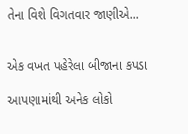તેના વિશે વિગતવાર જાણીએ...


એક વખત પહેરેલા બીજાના કપડા

આપણામાંથી અનેક લોકો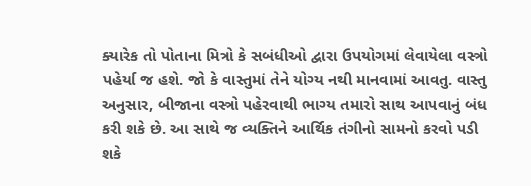ક્યારેક તો પોતાના મિત્રો કે સબંધીઓ દ્વારા ઉપયોગમાં લેવાયેલા વસ્ત્રો પહેર્યા જ હશે. જો કે વાસ્તુમાં તેને યોગ્ય નથી માનવામાં આવતુ. વાસ્તુ અનુસાર, બીજાના વસ્ત્રો પહેરવાથી ભાગ્ય તમારો સાથ આપવાનું બંધ કરી શકે છે. આ સાથે જ વ્યક્તિને આર્થિક તંગીનો સામનો કરવો પડી શકે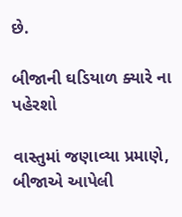છે.

બીજાની ઘડિયાળ ક્યારે ના પહેરશો

વાસ્તુમાં જણાવ્યા પ્રમાણે, બીજાએ આપેલી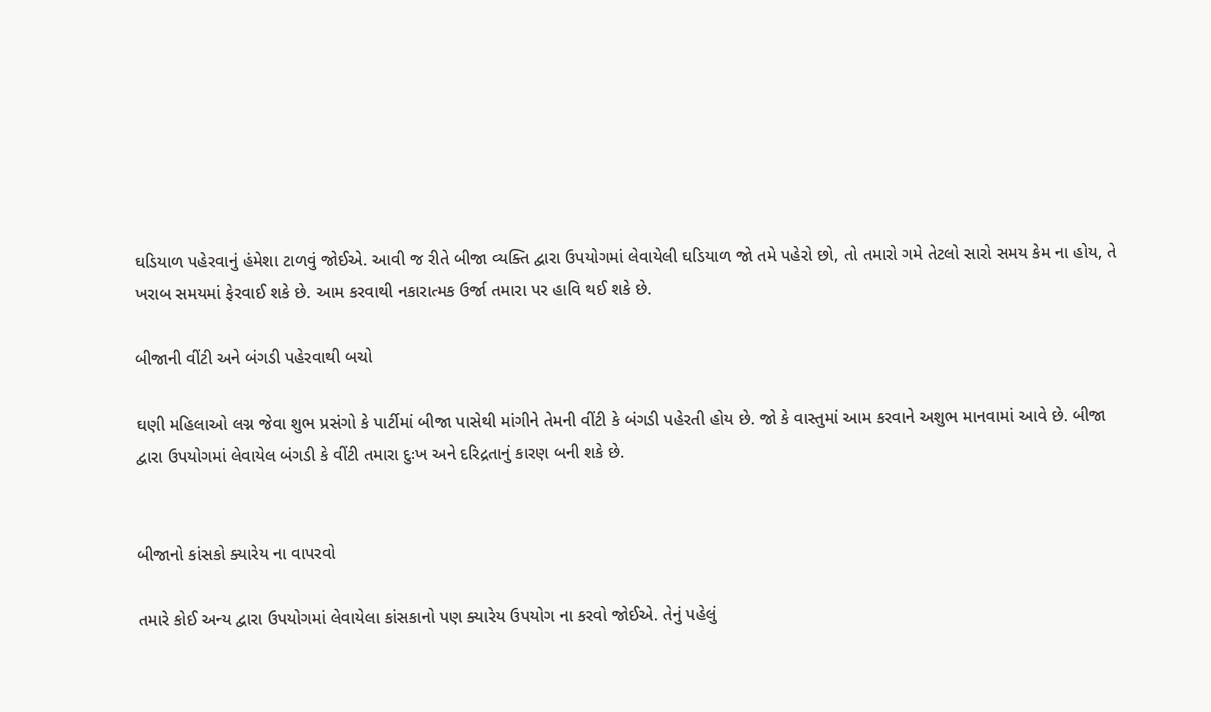ઘડિયાળ પહેરવાનું હંમેશા ટાળવું જોઈએ. આવી જ રીતે બીજા વ્યક્તિ દ્વારા ઉપયોગમાં લેવાયેલી ઘડિયાળ જો તમે પહેરો છો, તો તમારો ગમે તેટલો સારો સમય કેમ ના હોય, તે ખરાબ સમયમાં ફેરવાઈ શકે છે. આમ કરવાથી નકારાત્મક ઉર્જા તમારા પર હાવિ થઈ શકે છે.

બીજાની વીંટી અને બંગડી પહેરવાથી બચો

ઘણી મહિલાઓ લગ્ન જેવા શુભ પ્રસંગો કે પાર્ટીમાં બીજા પાસેથી માંગીને તેમની વીંટી કે બંગડી પહેરતી હોય છે. જો કે વાસ્તુમાં આમ કરવાને અશુભ માનવામાં આવે છે. બીજા દ્વારા ઉપયોગમાં લેવાયેલ બંગડી કે વીંટી તમારા દુઃખ અને દરિદ્રતાનું કારણ બની શકે છે.


બીજાનો કાંસકો ક્યારેય ના વાપરવો

તમારે કોઈ અન્ય દ્વારા ઉપયોગમાં લેવાયેલા કાંસકાનો પણ ક્યારેય ઉપયોગ ના કરવો જોઈએ. તેનું પહેલું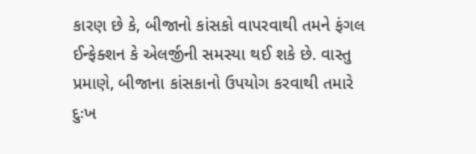કારણ છે કે, બીજાનો કાંસકો વાપરવાથી તમને ફંગલ ઈન્ફેક્શન કે એલર્જીની સમસ્યા થઈ શકે છે. વાસ્તુ પ્રમાણે, બીજાના કાંસકાનો ઉપયોગ કરવાથી તમારે દુઃખ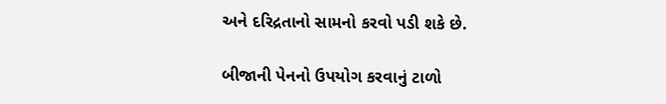અને દરિદ્રતાનો સામનો કરવો પડી શકે છે.

બીજાની પેનનો ઉપયોગ કરવાનું ટાળો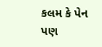કલમ કે પેન પણ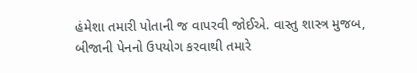હંમેશા તમારી પોતાની જ વાપરવી જોઈએ. વાસ્તુ શાસ્ત્ર મુજબ, બીજાની પેનનો ઉપયોગ કરવાથી તમારે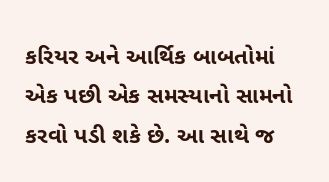કરિયર અને આર્થિક બાબતોમાં એક પછી એક સમસ્યાનો સામનો કરવો પડી શકે છે. આ સાથે જ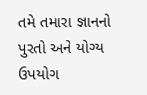તમે તમારા જ્ઞાનનો પુરતો અને યોગ્ય ઉપયોગ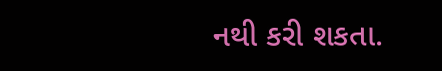નથી કરી શકતા.